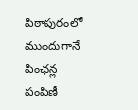పిఠాపురంలో ముందుగానే పింఛన్ల పంపిణీ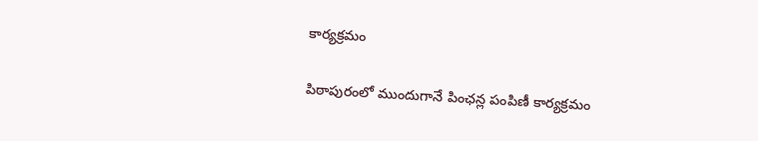కార్యక్రమం

పిఠాపురంలో ముందుగానే పింఛన్ల పంపిణీ కార్యక్రమం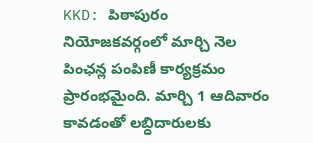KKD: పిఠాపురం నియోజకవర్గంలో మార్చి నెల పింఛన్ల పంపిణీ కార్యక్రమం ప్రారంభమైంది. మార్చి 1 ఆదివారం కావడంతో లబ్ధిదారులకు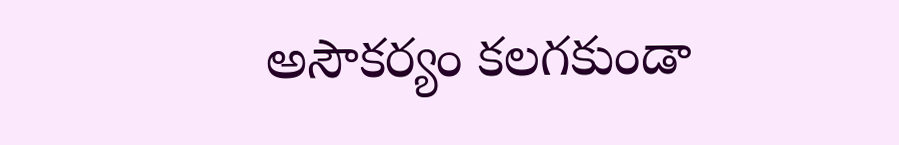అసౌకర్యం కలగకుండా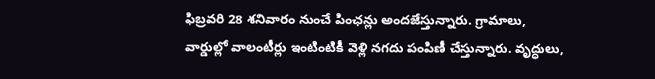ఫిబ్రవరి 28 శనివారం నుంచే పింఛన్లు అందజేస్తున్నారు. గ్రామాలు, వార్డుల్లో వాలంటీర్లు ఇంటింటికీ వెళ్లి నగదు పంపిణీ చేస్తున్నారు. వృద్ధులు,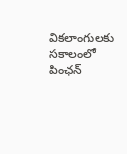వికలాంగులకు సకాలంలో పింఛన్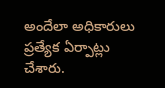అందేలా అధికారులు ప్రత్యేక ఏర్పాట్లు చేశారు.